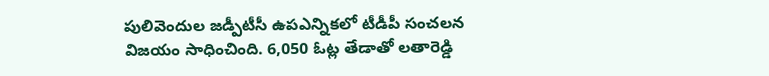పులివెందుల జడ్పీటీసీ ఉపఎన్నికలో టీడీపీ సంచలన విజయం సాధించింది. 6,050 ఓట్ల తేడాతో లతారెడ్డి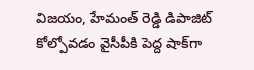విజయం, హేమంత్ రెడ్డి డిపాజిట్ కోల్పోవడం వైసీపీకి పెద్ద షాక్‌గా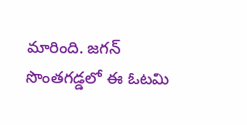మారింది. జగన్ సొంతగడ్డలో ఈ ఓటమి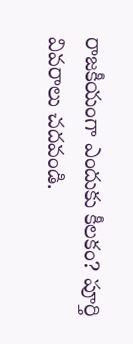రాజకీయంగా ఎందుకు కీలకం? పూర్తి వివరాలు చదవండి.